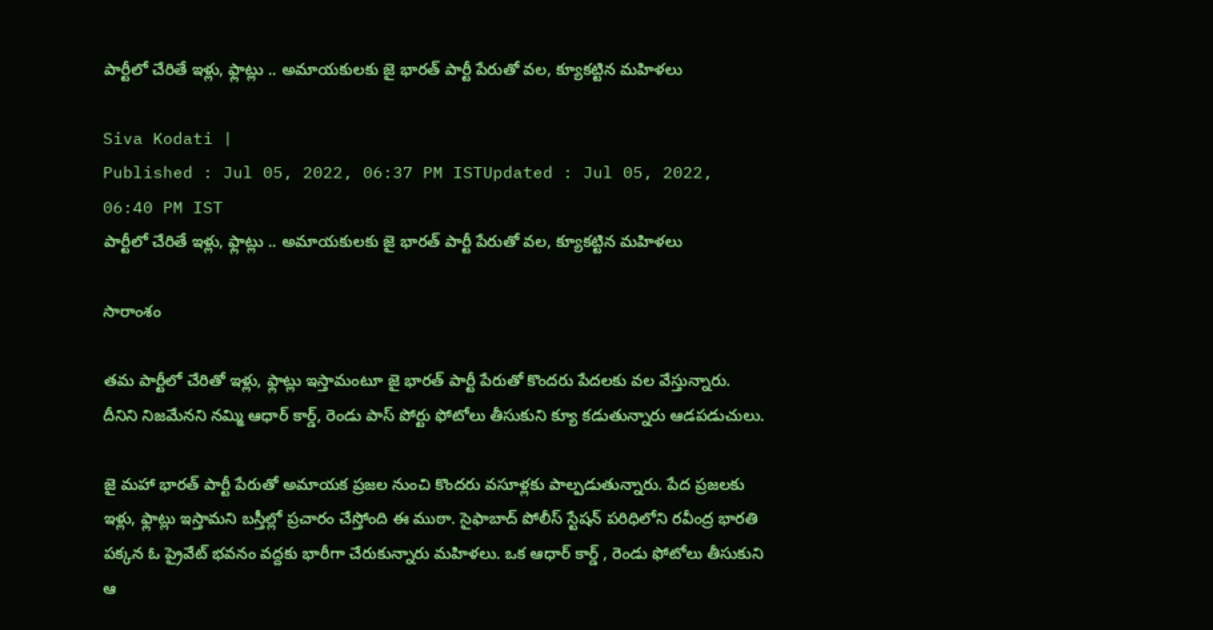పార్టీలో చేరితే ఇళ్లు, ఫ్లాట్లు .. అమాయకులకు జై భారత్ పార్టీ పేరుతో వల, క్యూకట్టిన మహిళలు

Siva Kodati |
Published : Jul 05, 2022, 06:37 PM ISTUpdated : Jul 05, 2022, 06:40 PM IST
పార్టీలో చేరితే ఇళ్లు, ఫ్లాట్లు .. అమాయకులకు జై భారత్ పార్టీ పేరుతో వల, క్యూకట్టిన మహిళలు

సారాంశం

తమ పార్టీలో చేరితో ఇళ్లు, ఫ్లాట్లు ఇస్తామంటూ జై భారత్ పార్టీ పేరుతో కొందరు పేదలకు వల వేస్తున్నారు. దీనిని నిజమేనని నమ్మి ఆధార్ కార్డ్, రెండు పాస్ పోర్టు ఫోటోలు తీసుకుని క్యూ కడుతున్నారు ఆడపడుచులు.

జై మహా భారత్ పార్టీ పేరుతో అమాయక ప్రజల నుంచి కొందరు వసూళ్లకు పాల్పడుతున్నారు. పేద ప్రజలకు ఇళ్లు, ఫ్లాట్లు ఇస్తామని బస్తీల్లో ప్రచారం చేస్తోంది ఈ ముఠా. సైఫాబాద్ పోలీస్ స్టేషన్ పరిధిలోని రవీంద్ర భారతి పక్కన ఓ ప్రైవేట్ భవనం వద్దకు భారీగా చేరుకున్నారు మహిళలు. ఒక ఆధార్ కార్డ్ , రెండు ఫోటోలు తీసుకుని ఆ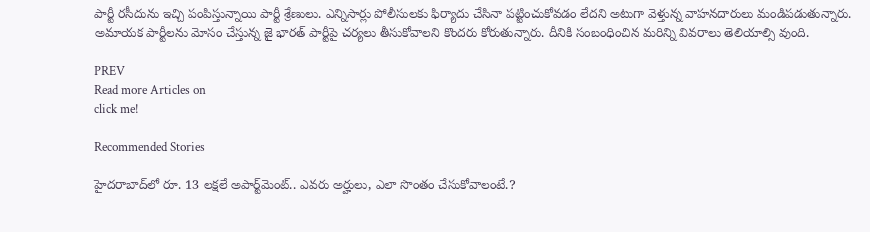పార్టీ రసీదును ఇచ్చి పంపిస్తున్నాయి పార్టీ శ్రేణులు. ఎన్నిసార్లు పోలీసులకు ఫిర్యాదు చేసినా పట్టించుకోవడం లేదని అటుగా వెళ్తున్న వాహనదారులు మండిపడుతున్నారు. అమాయక పార్టీలను మోసం చేస్తున్న జై భారత్ పార్టీపై చర్యలు తీసుకోవాలని కొందరు కోరుతున్నారు. దీనికి సంబంధించిన మరిన్ని వివరాలు తెలియాల్సి వుంది.

PREV
Read more Articles on
click me!

Recommended Stories

హైదరాబాద్‌లో రూ. 13 ల‌క్ష‌లే అపార్ట్‌మెంట్‌.. ఎవ‌రు అర్హులు, ఎలా సొంతం చేసుకోవాలంటే.?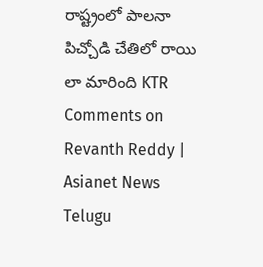రాష్ట్రంలో పాలనా పిచ్చోడి చేతిలో రాయి లా మారింది KTR Comments on Revanth Reddy | Asianet News Telugu